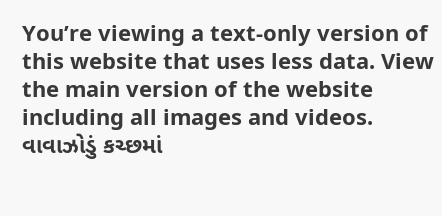You’re viewing a text-only version of this website that uses less data. View the main version of the website including all images and videos.
વાવાઝોડું કચ્છમાં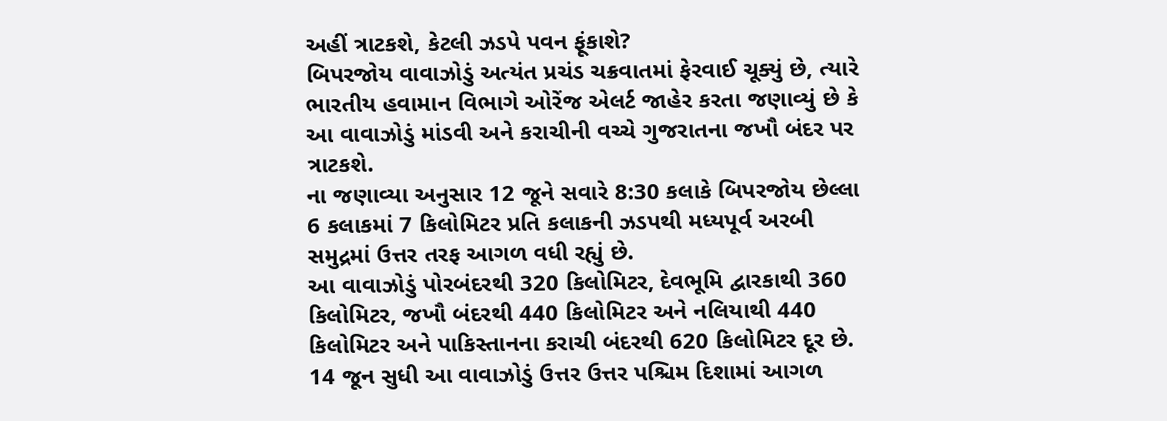અહીં ત્રાટકશે, કેટલી ઝડપે પવન ફૂંકાશે?
બિપરજોય વાવાઝોડું અત્યંત પ્રચંડ ચક્રવાતમાં ફેરવાઈ ચૂક્યું છે, ત્યારે ભારતીય હવામાન વિભાગે ઓરેંજ એલર્ટ જાહેર કરતા જણાવ્યું છે કે આ વાવાઝોડું માંડવી અને કરાચીની વચ્ચે ગુજરાતના જખૌ બંદર પર ત્રાટકશે.
ના જણાવ્યા અનુસાર 12 જૂને સવારે 8:30 કલાકે બિપરજોય છેલ્લા 6 કલાકમાં 7 કિલોમિટર પ્રતિ કલાકની ઝડપથી મધ્યપૂર્વ અરબી સમુદ્રમાં ઉત્તર તરફ આગળ વધી રહ્યું છે.
આ વાવાઝોડું પોરબંદરથી 320 કિલોમિટર, દેવભૂમિ દ્વારકાથી 360 કિલોમિટર, જખૌ બંદરથી 440 કિલોમિટર અને નલિયાથી 440 કિલોમિટર અને પાકિસ્તાનના કરાચી બંદરથી 620 કિલોમિટર દૂર છે.
14 જૂન સુધી આ વાવાઝોડું ઉત્તર ઉત્તર પશ્ચિમ દિશામાં આગળ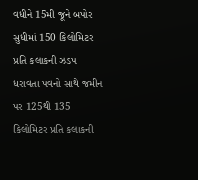વધીને 15મી જૂને બપોર સુધીમાં 150 કિલોમિટર પ્રતિ કલાકની ઝડપ ધરાવતા પવનો સાથે જમીન પર 125થી 135 કિલોમિટર પ્રતિ કલાકની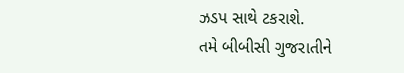ઝડપ સાથે ટકરાશે.
તમે બીબીસી ગુજરાતીને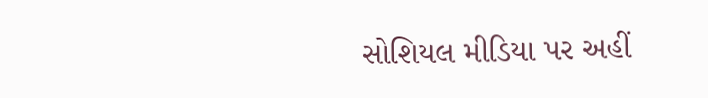સોશિયલ મીડિયા પર અહીં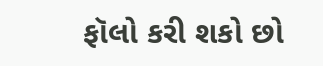ફૉલો કરી શકો છો